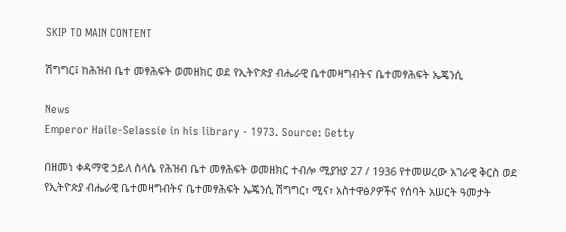SKIP TO MAIN CONTENT

ሽግግር፤ ከሕዝብ ቤተ መፃሕፍት ወመዘክር ወደ የኢትዮጵያ ብሔራዊ ቤተመዛግብትና ቤተመፃሕፍት ኤጄንሲ

News
Emperor Haile-Selassie in his library - 1973. Source: Getty

በዘመነ ቀዳማዊ ኃይለ ስላሴ የሕዝብ ቤተ መፃሕፍት ወመዘክር ተብሎ ሚያዝያ 27 / 1936 የተመሠረው አገራዊ ቅርስ ወደ የኢትዮጵያ ብሔራዊ ቤተመዛግብትና ቤተመፃሕፍት ኤጄንሲ ሽግግር፣ ሚና፣ አስተዋፅዖዎችና የሰባት አሠርት ዓመታት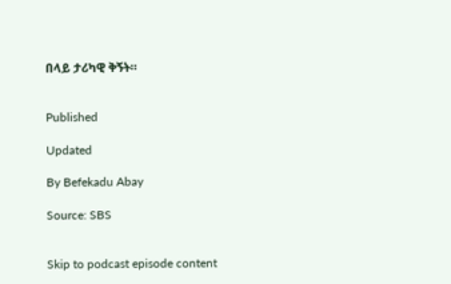በላይ ታሪካዊ ቅኝት።


Published

Updated

By Befekadu Abay

Source: SBS


Skip to podcast episode content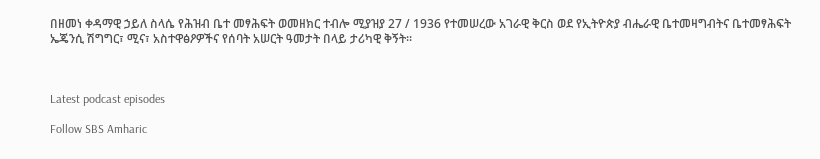በዘመነ ቀዳማዊ ኃይለ ስላሴ የሕዝብ ቤተ መፃሕፍት ወመዘክር ተብሎ ሚያዝያ 27 / 1936 የተመሠረው አገራዊ ቅርስ ወደ የኢትዮጵያ ብሔራዊ ቤተመዛግብትና ቤተመፃሕፍት ኤጄንሲ ሽግግር፣ ሚና፣ አስተዋፅዖዎችና የሰባት አሠርት ዓመታት በላይ ታሪካዊ ቅኝት።



Latest podcast episodes

Follow SBS Amharic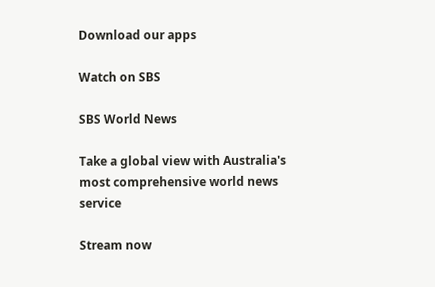Download our apps

Watch on SBS

SBS World News

Take a global view with Australia's most comprehensive world news service

Stream now